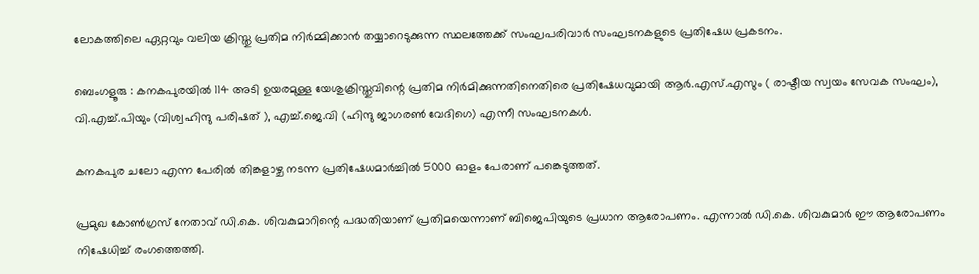ലോകത്തിലെ ഏറ്റവും വലിയ ക്രിസ്തു പ്രതിമ നിർമ്മിക്കാൻ തയ്യാറെടുക്കുന്ന സ്ഥലത്തേക്ക് സംഘപരിവാർ സംഘടനകളുടെ പ്രതിഷേധ പ്രകടനം.

ബെംഗളൂരു : കനകപുരയിൽ 114 അടി ഉയരമുള്ള യേശുക്രിസ്തുവിന്റെ പ്രതിമ നിർമിക്കുന്നതിനെതിരെ പ്രതിഷേധവുമായി ആർ.എസ്.എസും ( രാഷ്ടീയ സ്വയം സേവക സംഘം), വി.എച്ച്.പിയും (വിശ്വഹിന്ദു പരിഷത് ), എച്ച്.ജെ.വി (ഹിന്ദു ജാഗരൺ വേദിഗെ) എന്നീ സംഘടനകൾ.

കനകപുര ചലോ എന്ന പേരിൽ തിങ്കളാഴ്ച നടന്ന പ്രതിഷേധമാർച്ചിൽ 5000 ഓളം പേരാണ് പങ്കെടുത്തത്.

പ്രമുഖ കോൺഗ്രസ് നേതാവ് ഡി.കെ. ശിവകുമാറിന്റെ പദ്ധതിയാണ് പ്രതിമയെന്നാണ് ബിജെപിയുടെ പ്രധാന ആരോപണം. എന്നാൽ ഡി.കെ. ശിവകുമാർ ഈ ആരോപണം നിഷേധിച്ച് രംഗത്തെത്തി.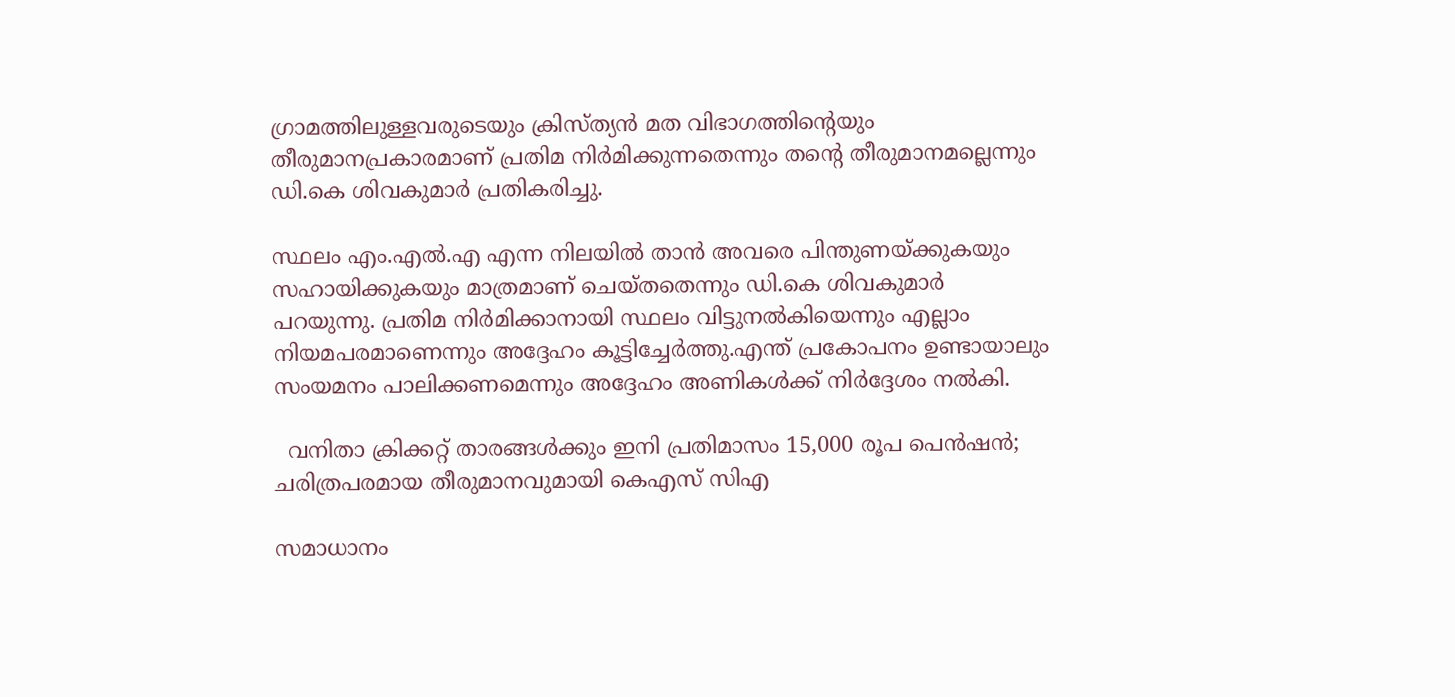ഗ്രാമത്തിലുള്ളവരുടെയും ക്രിസ്ത്യൻ മത വിഭാഗത്തിന്റെയും തീരുമാനപ്രകാരമാണ് പ്രതിമ നിർമിക്കുന്നതെന്നും തന്റെ തീരുമാനമല്ലെന്നും ഡി.കെ ശിവകുമാർ പ്രതികരിച്ചു.

സ്ഥലം എം.എൽ.എ എന്ന നിലയിൽ താൻ അവരെ പിന്തുണയ്ക്കുകയും സഹായിക്കുകയും മാത്രമാണ് ചെയ്തതെന്നും ഡി.കെ ശിവകുമാർ പറയുന്നു. പ്രതിമ നിർമിക്കാനായി സ്ഥലം വിട്ടുനൽകിയെന്നും എല്ലാം നിയമപരമാണെന്നും അദ്ദേഹം കൂട്ടിച്ചേർത്തു.എന്ത് പ്രകോപനം ഉണ്ടായാലും സംയമനം പാലിക്കണമെന്നും അദ്ദേഹം അണികൾക്ക് നിർദ്ദേശം നൽകി.

  വനിതാ ക്രിക്കറ്റ് താരങ്ങൾക്കും ഇനി പ്രതിമാസം 15,000 രൂപ പെൻഷൻ; ചരിത്രപരമായ തീരുമാനവുമായി കെഎസ് സിഎ

സമാധാനം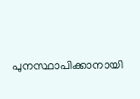പുനസ്ഥാപിക്കാനായി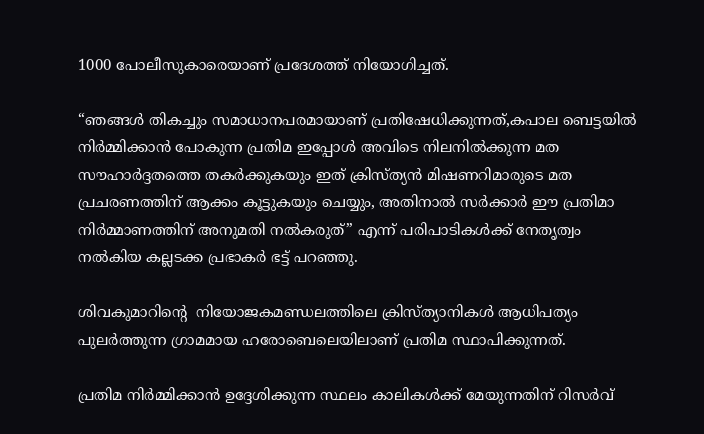1000 പോലീസുകാരെയാണ് പ്രദേശത്ത് നിയോഗിച്ചത്.

“ഞങ്ങൾ തികച്ചും സമാധാനപരമായാണ് പ്രതിഷേധിക്കുന്നത്,കപാല ബെട്ടയിൽ നിർമ്മിക്കാൻ പോകുന്ന പ്രതിമ ഇപ്പോൾ അവിടെ നിലനിൽക്കുന്ന മത സൗഹാർദ്ദതത്തെ തകർക്കുകയും ഇത് ക്രിസ്ത്യൻ മിഷണറിമാരുടെ മത പ്രചരണത്തിന് ആക്കം കൂട്ടുകയും ചെയ്യും, അതിനാൽ സർക്കാർ ഈ പ്രതിമാ നിർമ്മാണത്തിന് അനുമതി നൽകരുത്” എന്ന് പരിപാടികൾക്ക് നേതൃത്വം നൽകിയ കല്ലടക്ക പ്രഭാകർ ഭട്ട് പറഞ്ഞു.

ശിവകുമാറിന്റെ  നിയോജകമണ്ഡലത്തിലെ ക്രിസ്ത്യാനികൾ ആധിപത്യം പുലർത്തുന്ന ഗ്രാമമായ ഹരോബെലെയിലാണ് പ്രതിമ സ്ഥാപിക്കുന്നത്.

പ്രതിമ നിർമ്മിക്കാൻ ഉദ്ദേശിക്കുന്ന സ്ഥലം കാലികൾക്ക് മേയുന്നതിന് റിസർവ്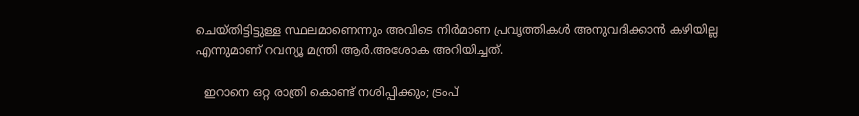ചെയ്തിട്ടിട്ടുള്ള സ്ഥലമാണെന്നും അവിടെ നിർമാണ പ്രവൃത്തികൾ അനുവദിക്കാൻ കഴിയില്ല എന്നുമാണ് റവന്യൂ മന്ത്രി ആർ.അശോക അറിയിച്ചത്.

  ഇറാനെ ഒറ്റ രാത്രി കൊണ്ട് നശിപ്പിക്കും; ട്രംപ്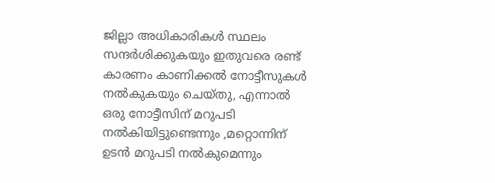ജില്ലാ അധികാരികൾ സ്ഥലം സന്ദർശിക്കുകയും ഇതുവരെ രണ്ട് കാരണം കാണിക്കൽ നോട്ടീസുകൾ നൽകുകയും ചെയ്തു, എന്നാൽ ഒരു നോട്ടീസിന് മറുപടി നൽകിയിട്ടുണ്ടെന്നും ,മറ്റൊന്നിന് ഉടൻ മറുപടി നൽകുമെന്നും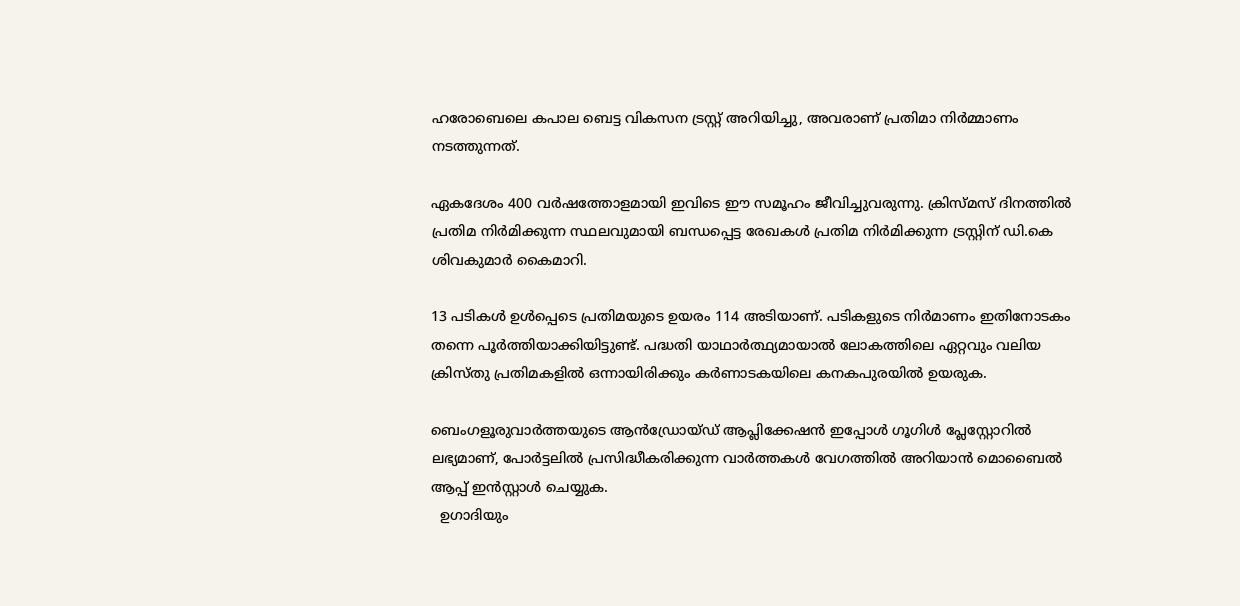ഹരോബെലെ കപാല ബെട്ട വികസന ട്രസ്റ്റ് അറിയിച്ചു, അവരാണ് പ്രതിമാ നിർമ്മാണം നടത്തുന്നത്.

ഏകദേശം 400 വർഷത്തോളമായി ഇവിടെ ഈ സമൂഹം ജീവിച്ചുവരുന്നു. ക്രിസ്മസ് ദിനത്തിൽ പ്രതിമ നിർമിക്കുന്ന സ്ഥലവുമായി ബന്ധപ്പെട്ട രേഖകൾ പ്രതിമ നിർമിക്കുന്ന ട്രസ്റ്റിന് ഡി.കെ ശിവകുമാർ കൈമാറി.

13 പടികൾ ഉൾപ്പെടെ പ്രതിമയുടെ ഉയരം 114 അടിയാണ്. പടികളുടെ നിർമാണം ഇതിനോടകം തന്നെ പൂർത്തിയാക്കിയിട്ടുണ്ട്. പദ്ധതി യാഥാർത്ഥ്യമായാൽ ലോകത്തിലെ ഏറ്റവും വലിയ ക്രിസ്തു പ്രതിമകളിൽ ഒന്നായിരിക്കും കർണാടകയിലെ കനകപുരയിൽ ഉയരുക.

ബെംഗളൂരുവാർത്തയുടെ ആൻഡ്രോയ്ഡ് ആപ്ലിക്കേഷൻ ഇപ്പോൾ ഗൂഗിൾ പ്ലേസ്റ്റോറിൽ ലഭ്യമാണ്, പോർട്ടലിൽ പ്രസിദ്ധീകരിക്കുന്ന വാർത്തകൾ വേഗത്തിൽ അറിയാൻ മൊബൈൽ ആപ്പ് ഇൻസ്റ്റാൾ ചെയ്യുക.
  ഉഗാദിയും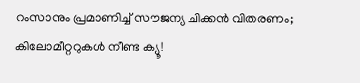റംസാനും പ്രമാണിച്ച് സൗജന്യ ചിക്കൻ വിതരണം; കിലോമീറ്ററുകൾ നീണ്ട ക്യൂ!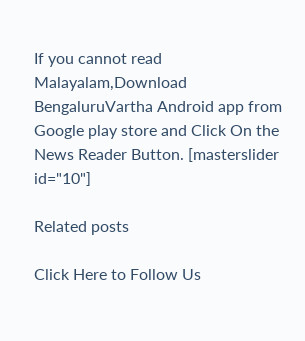If you cannot read Malayalam,Download BengaluruVartha Android app from Google play store and Click On the News Reader Button. [masterslider id="10"]

Related posts

Click Here to Follow Us